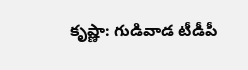కృష్ణా: గుడివాడ టీడీపీ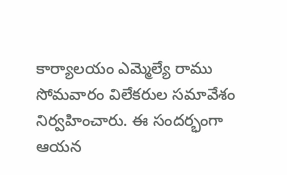కార్యాలయం ఎమ్మెల్యే రాము సోమవారం విలేకరుల సమావేశం నిర్వహించారు. ఈ సందర్భంగా ఆయన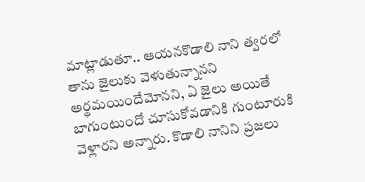మాట్లాడుతూ.. ఆయనకొడాలి నాని త్వరలో తాను జైలుకు వెళుతున్నానని అర్థమయిందేమోనని, ఏ జైలు అయితే బాగుంటుందో చూసుకోవడానికి గుంటూరుకి వెళ్లారని అన్నారు. కొడాలి నానిని ప్రజలు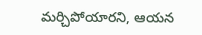మర్చిపోయారని, ఆయన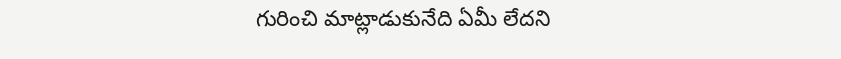గురించి మాట్లాడుకునేది ఏమీ లేదని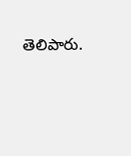తెలిపారు.